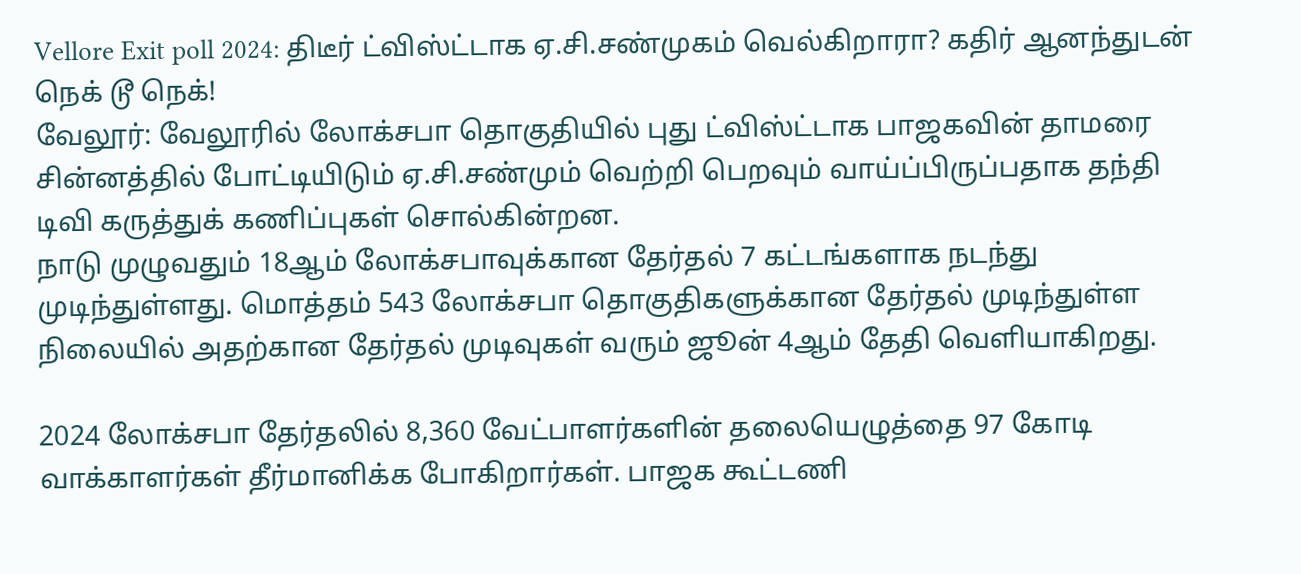Vellore Exit poll 2024: திடீர் ட்விஸ்ட்டாக ஏ.சி.சண்முகம் வெல்கிறாரா? கதிர் ஆனந்துடன் நெக் டூ நெக்!
வேலூர்: வேலூரில் லோக்சபா தொகுதியில் புது ட்விஸ்ட்டாக பாஜகவின் தாமரை சின்னத்தில் போட்டியிடும் ஏ.சி.சண்மும் வெற்றி பெறவும் வாய்ப்பிருப்பதாக தந்தி டிவி கருத்துக் கணிப்புகள் சொல்கின்றன.
நாடு முழுவதும் 18ஆம் லோக்சபாவுக்கான தேர்தல் 7 கட்டங்களாக நடந்து முடிந்துள்ளது. மொத்தம் 543 லோக்சபா தொகுதிகளுக்கான தேர்தல் முடிந்துள்ள நிலையில் அதற்கான தேர்தல் முடிவுகள் வரும் ஜூன் 4ஆம் தேதி வெளியாகிறது.

2024 லோக்சபா தேர்தலில் 8,360 வேட்பாளர்களின் தலையெழுத்தை 97 கோடி வாக்காளர்கள் தீர்மானிக்க போகிறார்கள். பாஜக கூட்டணி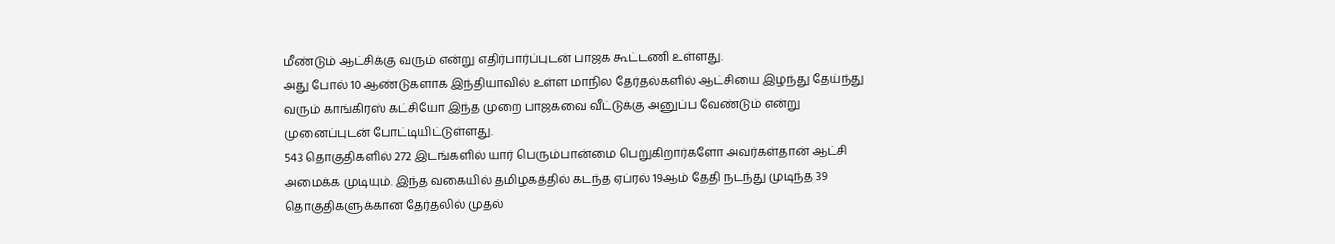மீண்டும் ஆட்சிக்கு வரும் என்று எதிர்பார்ப்புடன் பாஜக கூட்டணி உள்ளது.
அது போல் 10 ஆண்டுகளாக இந்தியாவில் உள்ள மாநில தேர்தல்களில் ஆட்சியை இழந்து தேய்ந்து வரும் காங்கிரஸ் கட்சியோ இந்த முறை பாஜகவை வீட்டுக்கு அனுப்ப வேண்டும் என்று முனைப்புடன் போட்டியிட்டுள்ளது.
543 தொகுதிகளில் 272 இடங்களில் யார் பெரும்பான்மை பெறுகிறார்களோ அவர்கள்தான் ஆட்சி அமைக்க முடியும். இந்த வகையில் தமிழகத்தில் கடந்த ஏப்ரல் 19ஆம் தேதி நடந்து முடிந்த 39 தொகுதிகளுக்கான தேர்தலில் முதல்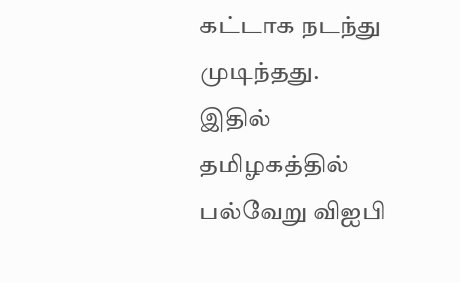கட்டாக நடந்து முடிந்தது.
இதில் தமிழகத்தில் பல்வேறு விஐபி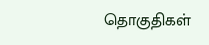தொகுதிகள்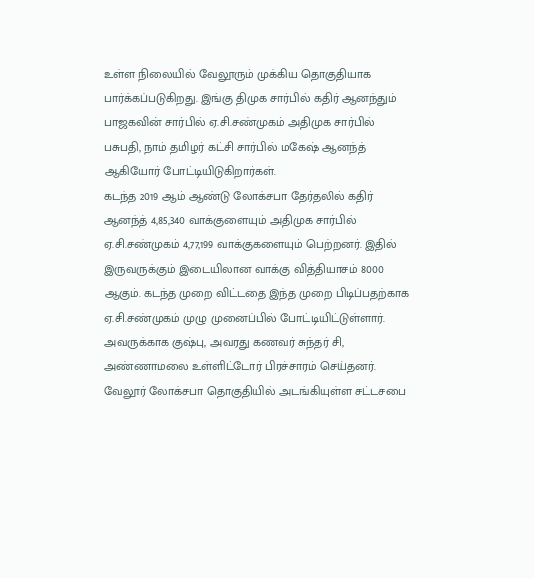உள்ள நிலையில் வேலூரும் முக்கிய தொகுதியாக பார்க்கப்படுகிறது. இங்கு திமுக சார்பில் கதிர் ஆனந்தும் பாஜகவின் சார்பில் ஏ.சி.சண்முகம் அதிமுக சார்பில் பசுபதி, நாம் தமிழர் கட்சி சார்பில் மகேஷ் ஆனந்த் ஆகியோர் போட்டியிடுகிறார்கள்.
கடந்த 2019 ஆம் ஆண்டு லோக்சபா தேர்தலில் கதிர் ஆனந்த் 4,85,340 வாக்குளையும் அதிமுக சார்பில் ஏ.சி.சண்முகம் 4,77,199 வாக்குகளையும் பெற்றனர். இதில் இருவருக்கும் இடையிலான வாக்கு வித்தியாசம் 8000 ஆகும். கடந்த முறை விட்டதை இந்த முறை பிடிப்பதற்காக ஏ.சி.சண்முகம் முழு முனைப்பில் போட்டியிட்டுள்ளார்.
அவருக்காக குஷ்பு, அவரது கணவர் சுந்தர் சி, அண்ணாமலை உள்ளிட்டோர் பிரச்சாரம் செய்தனர். வேலூர் லோக்சபா தொகுதியில் அடங்கியுள்ள சட்டசபை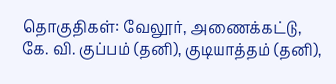தொகுதிகள்: வேலூர், அணைக்கட்டு, கே. வி. குப்பம் (தனி), குடியாத்தம் (தனி),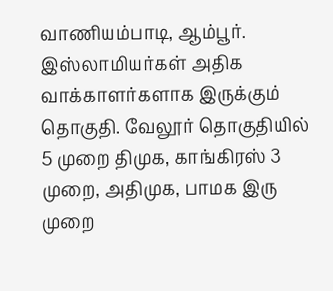வாணியம்பாடி, ஆம்பூர். இஸ்லாமியர்கள் அதிக வாக்காளர்களாக இருக்கும் தொகுதி. வேலூர் தொகுதியில் 5 முறை திமுக, காங்கிரஸ் 3 முறை, அதிமுக, பாமக இரு முறை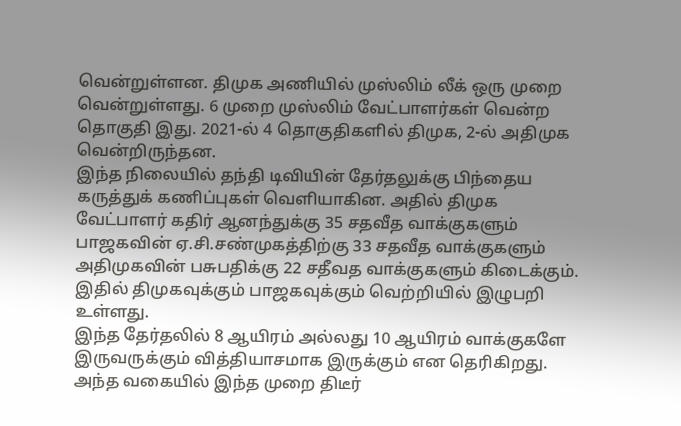வென்றுள்ளன. திமுக அணியில் முஸ்லிம் லீக் ஒரு முறை வென்றுள்ளது. 6 முறை முஸ்லிம் வேட்பாளர்கள் வென்ற தொகுதி இது. 2021-ல் 4 தொகுதிகளில் திமுக, 2-ல் அதிமுக வென்றிருந்தன.
இந்த நிலையில் தந்தி டிவியின் தேர்தலுக்கு பிந்தைய கருத்துக் கணிப்புகள் வெளியாகின. அதில் திமுக வேட்பாளர் கதிர் ஆனந்துக்கு 35 சதவீத வாக்குகளும் பாஜகவின் ஏ.சி.சண்முகத்திற்கு 33 சதவீத வாக்குகளும் அதிமுகவின் பசுபதிக்கு 22 சதீவத வாக்குகளும் கிடைக்கும். இதில் திமுகவுக்கும் பாஜகவுக்கும் வெற்றியில் இழுபறி உள்ளது.
இந்த தேர்தலில் 8 ஆயிரம் அல்லது 10 ஆயிரம் வாக்குகளே இருவருக்கும் வித்தியாசமாக இருக்கும் என தெரிகிறது. அந்த வகையில் இந்த முறை திடீர்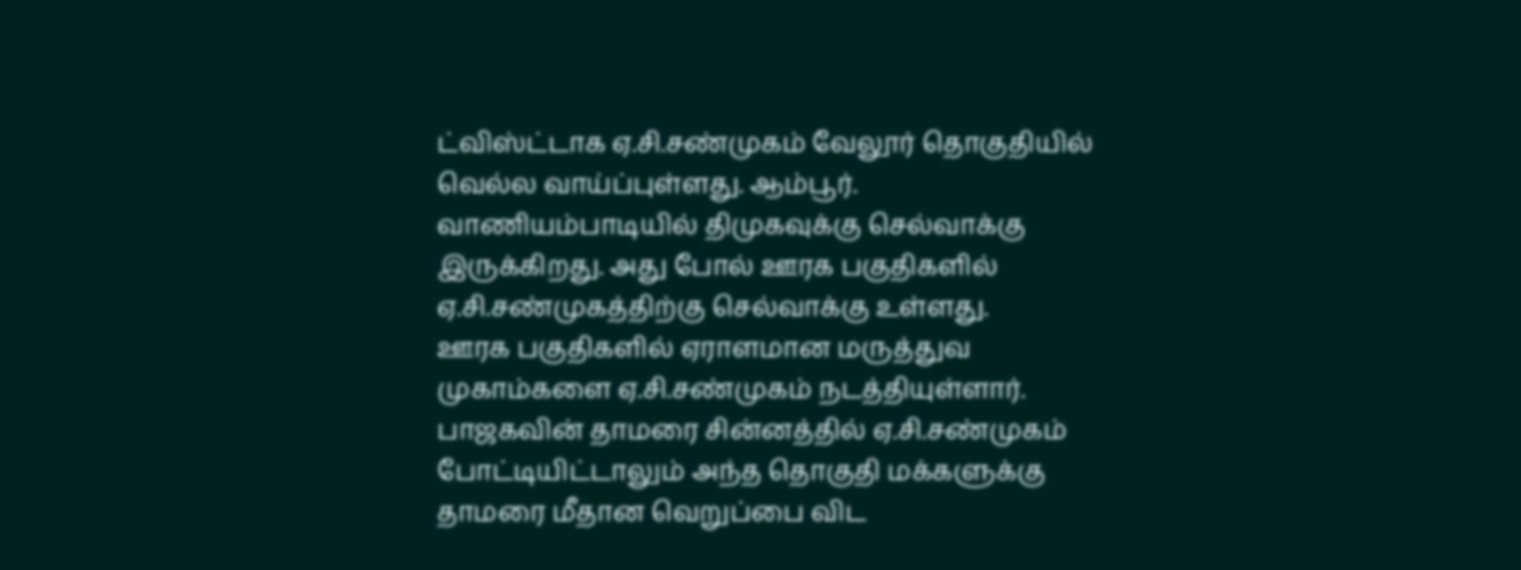ட்விஸ்ட்டாக ஏ.சி.சண்முகம் வேலூர் தொகுதியில் வெல்ல வாய்ப்புள்ளது. ஆம்பூர். வாணியம்பாடியில் திமுகவுக்கு செல்வாக்கு இருக்கிறது. அது போல் ஊரக பகுதிகளில் ஏ.சி.சண்முகத்திற்கு செல்வாக்கு உள்ளது.
ஊரக பகுதிகளில் ஏராளமான மருத்துவ முகாம்களை ஏ.சி.சண்முகம் நடத்தியுள்ளார். பாஜகவின் தாமரை சின்னத்தில் ஏ.சி.சண்முகம் போட்டியிட்டாலும் அந்த தொகுதி மக்களுக்கு தாமரை மீதான வெறுப்பை விட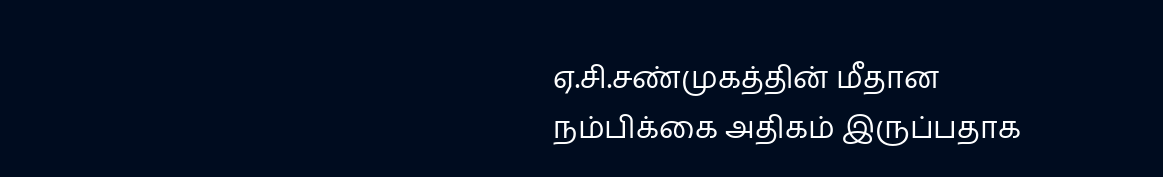ஏ.சி.சண்முகத்தின் மீதான நம்பிக்கை அதிகம் இருப்பதாக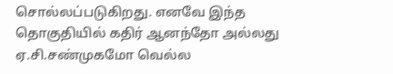சொல்லப்படுகிறது. எனவே இந்த தொகுதியில் கதிர் ஆனந்தோ அல்லது ஏ.சி.சண்முகமோ வெல்ல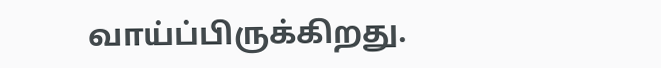வாய்ப்பிருக்கிறது.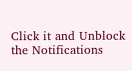Click it and Unblock the Notifications